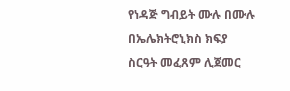የነዳጅ ግብይት ሙሉ በሙሉ በኤሌክትሮኒክስ ክፍያ ስርዓት መፈጸም ሊጀመር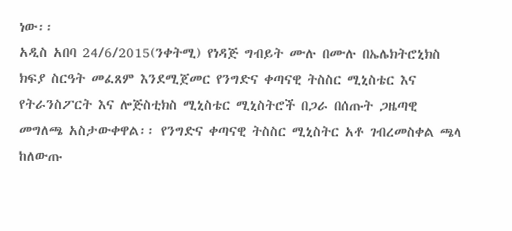ነው፡፡
አዲስ አበባ 24/6/2015(ንቀትሚ) የነዳጅ ግብይት ሙሉ በሙሉ በኤሌክትሮኒክስ ክፍያ ስርዓት መፈጸም እንደሚጀመር የንግድና ቀጣናዊ ትስስር ሚኒስቴር እና የትራንስፖርት እና ሎጅስቲክስ ሚኒስቴር ሚኒስትሮች በጋራ በሰጡት ጋዜጣዊ መግለጫ አስታውቀዋል፡፡ የንግድና ቀጣናዊ ትስስር ሚኒስትር አቶ ገብረመስቀል ጫላ ከለውጡ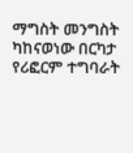ማግስት መንግስት ካከናወነው በርካታ የሪፎርም ተግባራት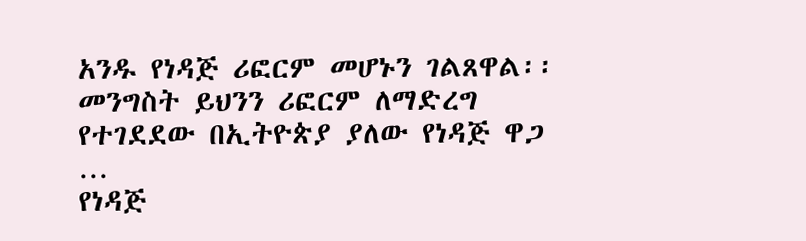አንዱ የነዳጅ ሪፎርም መሆኑን ገልጸዋል፡፡ መንግስት ይህንን ሪፎርም ለማድረግ የተገደደው በኢትዮጵያ ያለው የነዳጅ ዋጋ …
የነዳጅ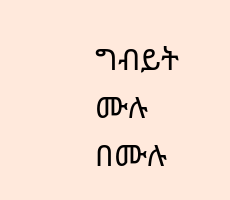ግብይት ሙሉ በሙሉ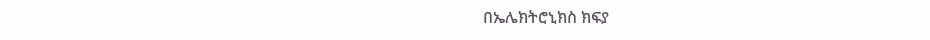በኤሌክትሮኒክስ ክፍያ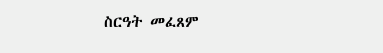ስርዓት መፈጸም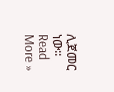ሊጀመር ነው፡፡ Read More »